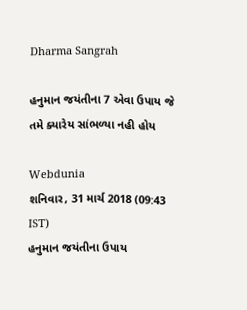Dharma Sangrah

હનુમાન જયંતીના 7 એવા ઉપાય જે તમે ક્યારેય સાંભળ્યા નહી હોય

Webdunia
શનિવાર, 31 માર્ચ 2018 (09:43 IST)
હનુમાન જયંતીના ઉપાય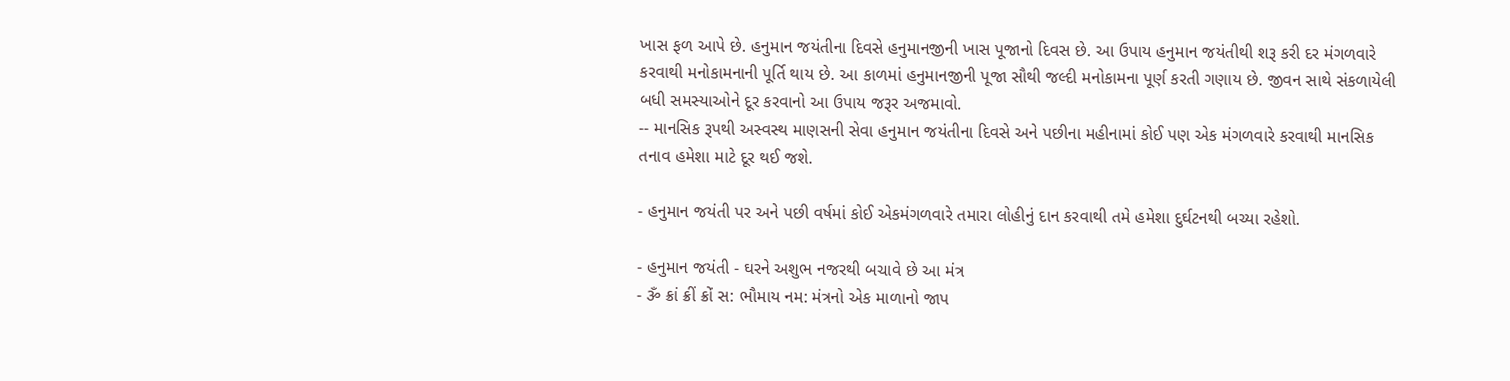ખાસ ફળ આપે છે. હનુમાન જયંતીના દિવસે હનુમાનજીની ખાસ પૂજાનો દિવસ છે. આ ઉપાય હનુમાન જયંતીથી શરૂ કરી દર મંગળવારે કરવાથી મનોકામનાની પૂર્તિ થાય છે. આ કાળમાં હનુમાનજીની પૂજા સૌથી જલ્દી મનોકામના પૂર્ણ કરતી ગણાય છે. જીવન સાથે સંકળાયેલી બધી સમસ્યાઓને દૂર કરવાનો આ ઉપાય જરૂર અજમાવો.
-- માનસિક રૂપથી અસ્વસ્થ માણસની સેવા હનુમાન જયંતીના દિવસે અને પછીના મહીનામાં કોઈ પણ એક મંગળવારે કરવાથી માનસિક તનાવ હમેશા માટે દૂર થઈ જશે.

- હનુમાન જયંતી પર અને પછી વર્ષમાં કોઈ એકમંગળવારે તમારા લોહીનું દાન કરવાથી તમે હમેશા દુર્ઘટનથી બચ્યા રહેશો.

- હનુમાન જયંતી - ઘરને અશુભ નજરથી બચાવે છે આ મંત્ર
- ૐ ક્રાં ક્રીં ક્રોં સ: ભૌમાય નમ: મંત્રનો એક માળાનો જાપ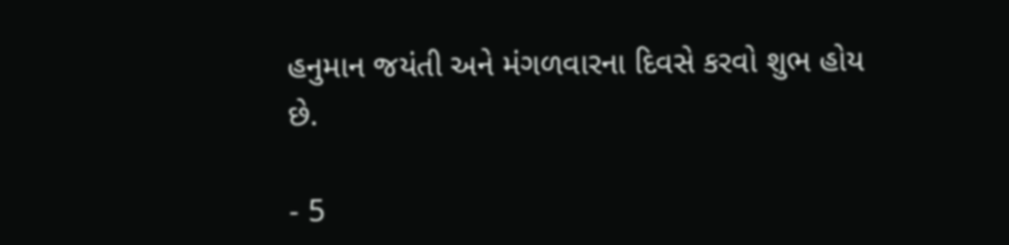હનુમાન જયંતી અને મંગળવારના દિવસે કરવો શુભ હોય છે.

- 5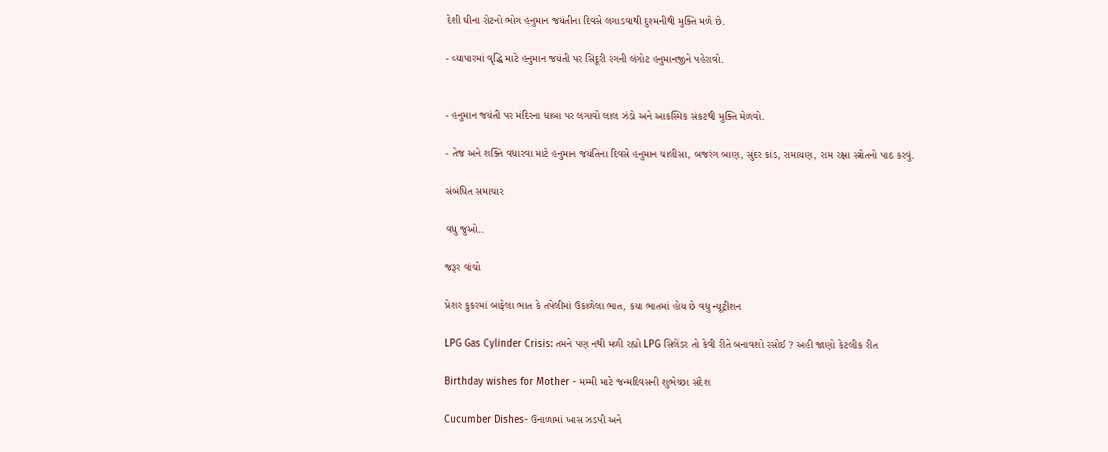દેશી ઘીના રોટનો ભોગ હનુમાન જયંતીના દિવસે લગાડવાથી દુશ્મનીથી મુક્તિ મળે છે.

- વ્યાપારમાં વૃદ્ધિ માટે હનુમાન જયંતી પર સિંદૂરી રંગની લંગોટ હનુમાનજીને પહેરાવો.


- હનુમાન જયંતી પર મંદિરના ધાબા પર લગાવો લાલ ઝંડો અને આકસ્મિક સંકટથી મુક્તિ મેળવો.

- તેજ અને શક્તિ વધારવા માટે હનુમાન જયંતિના દિવસે હનુમાન ચાલીસા, બજરંગ બાણ, સુંદર કાંડ, રામાયણ, રામ રક્ષા સ્ત્રોતનો પાઠ કરવું.

સંબંધિત સમાચાર

વધુ જુઓ..

જરૂર વાંચો

પ્રેશર કુકરમાં બાફેલા ભાત કે તપેલીમાં ઉકાળેલા ભાત, કયા ભાતમાં હોય છે વધુ ન્યૂટ્રીશન

LPG Gas Cylinder Crisis: તમને પણ નથી મળી રહ્યો LPG સિલેંડર તો કેવી રીતે બનાવશો રસોઈ ? અહી જાણો કેટલીક રીત

Birthday wishes for Mother - મમ્મી માટે જન્મદિવસની શુભેચ્છા સંદેશ

Cucumber Dishes- ઉનાળામાં ખાસ ઝડપી અને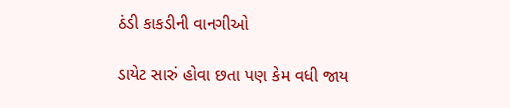ઠંડી કાકડીની વાનગીઓ

ડાયેટ સારું હોવા છતા પણ કેમ વધી જાય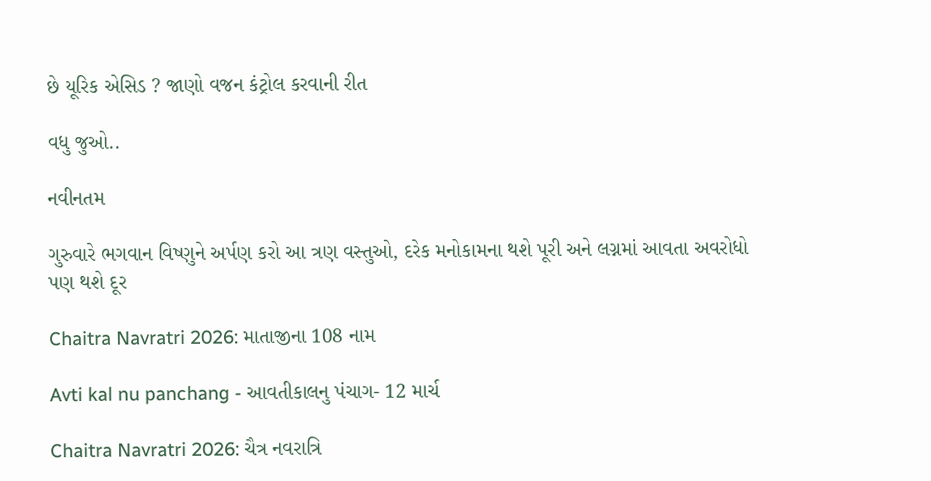છે યૂરિક એસિડ ? જાણો વજન કંટ્રોલ કરવાની રીત

વધુ જુઓ..

નવીનતમ

ગુરુવારે ભગવાન વિષ્ણુને અર્પણ કરો આ ત્રણ વસ્તુઓ, દરેક મનોકામના થશે પૂરી અને લગ્નમાં આવતા અવરોધો પણ થશે દૂર

Chaitra Navratri 2026: માતાજીના 108 નામ

Avti kal nu panchang - આવતીકાલનુ પંચાગ- 12 માર્ચ

Chaitra Navratri 2026: ચૈત્ર નવરાત્રિ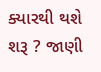ક્યારથી થશે શરૂ ? જાણી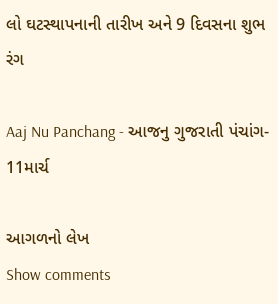લો ઘટસ્થાપનાની તારીખ અને 9 દિવસના શુભ રંગ

Aaj Nu Panchang - આજનુ ગુજરાતી પંચાંગ- 11માર્ચ

આગળનો લેખ
Show comments